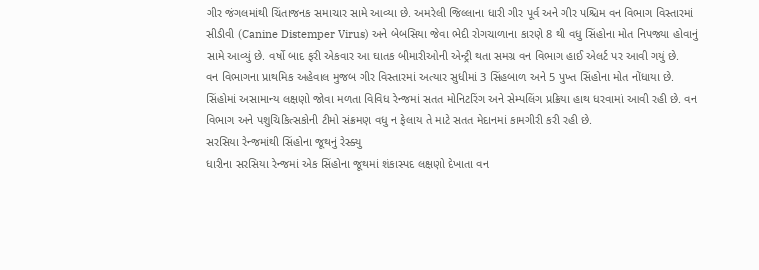ગીર જંગલમાંથી ચિંતાજનક સમાચાર સામે આવ્યા છે. અમરેલી જિલ્લાના ધારી ગીર પૂર્વ અને ગીર પશ્ચિમ વન વિભાગ વિસ્તારમાં સીડીવી (Canine Distemper Virus) અને બેબસિયા જેવા ભેદી રોગચાળાના કારણે 8 થી વધુ સિંહોના મોત નિપજ્યા હોવાનું સામે આવ્યું છે. વર્ષો બાદ ફરી એકવાર આ ઘાતક બીમારીઓની એન્ટ્રી થતા સમગ્ર વન વિભાગ હાઈ એલર્ટ પર આવી ગયું છે.
વન વિભાગના પ્રાથમિક અહેવાલ મુજબ ગીર વિસ્તારમાં અત્યાર સુધીમાં 3 સિંહબાળ અને 5 પુખ્ત સિંહોના મોત નોંધાયા છે. સિંહોમાં અસામાન્ય લક્ષણો જોવા મળતા વિવિધ રેન્જમાં સતત મોનિટરિંગ અને સેમ્પલિંગ પ્રક્રિયા હાથ ધરવામાં આવી રહી છે. વન વિભાગ અને પશુચિકિત્સકોની ટીમો સંક્રમણ વધુ ન ફેલાય તે માટે સતત મેદાનમાં કામગીરી કરી રહી છે.
સરસિયા રેન્જમાંથી સિંહોના જૂથનું રેસ્ક્યુ
ધારીના સરસિયા રેન્જમાં એક સિંહોના જૂથમાં શંકાસ્પદ લક્ષણો દેખાતા વન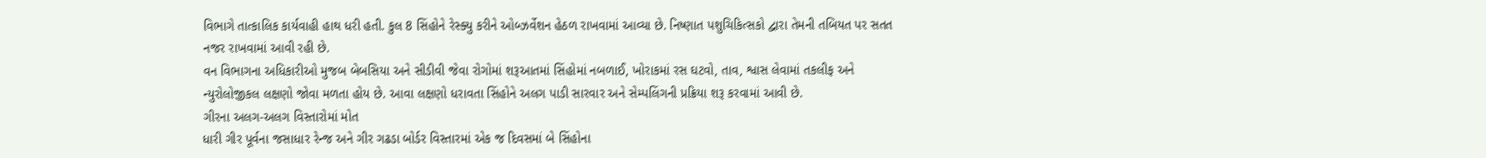વિભાગે તાત્કાલિક કાર્યવાહી હાથ ધરી હતી. કુલ 8 સિંહોને રેસ્ક્યુ કરીને ઓબ્ઝર્વેશન હેઠળ રાખવામાં આવ્યા છે. નિષ્ણાત પશુચિકિત્સકો દ્વારા તેમની તબિયત પર સતત નજર રાખવામાં આવી રહી છે.
વન વિભાગના અધિકારીઓ મુજબ બેબસિયા અને સીડીવી જેવા રોગોમાં શરૂઆતમાં સિંહોમાં નબળાઈ, ખોરાકમાં રસ ઘટવો, તાવ, શ્વાસ લેવામાં તકલીફ અને ન્યુરોલોજીકલ લક્ષણો જોવા મળતા હોય છે. આવા લક્ષણો ધરાવતા સિંહોને અલગ પાડી સારવાર અને સેમ્પલિંગની પ્રક્રિયા શરૂ કરવામાં આવી છે.
ગીરના અલગ-અલગ વિસ્તારોમાં મોત
ધારી ગીર પૂર્વના જસાધાર રેન્જ અને ગીર ગઢડા બોર્ડર વિસ્તારમાં એક જ દિવસમાં બે સિંહોના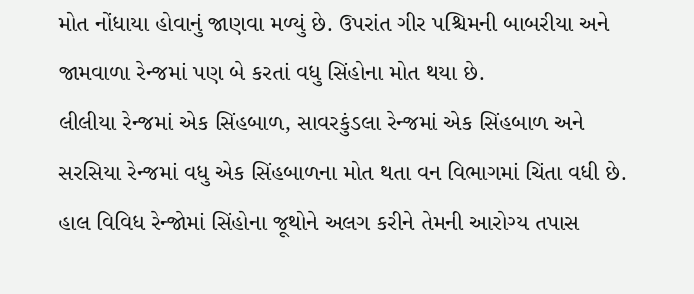મોત નોંધાયા હોવાનું જાણવા મળ્યું છે. ઉપરાંત ગીર પશ્ચિમની બાબરીયા અને જામવાળા રેન્જમાં પણ બે કરતાં વધુ સિંહોના મોત થયા છે.
લીલીયા રેન્જમાં એક સિંહબાળ, સાવરકુંડલા રેન્જમાં એક સિંહબાળ અને સરસિયા રેન્જમાં વધુ એક સિંહબાળના મોત થતા વન વિભાગમાં ચિંતા વધી છે. હાલ વિવિધ રેન્જોમાં સિંહોના જૂથોને અલગ કરીને તેમની આરોગ્ય તપાસ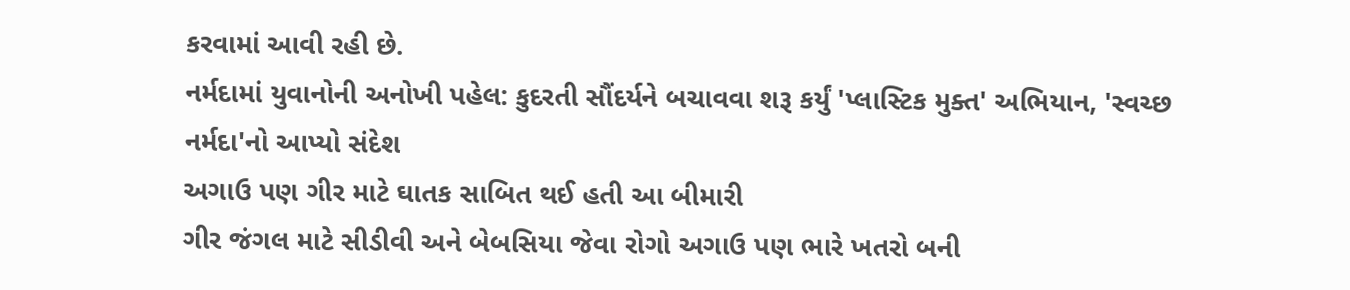કરવામાં આવી રહી છે.
નર્મદામાં યુવાનોની અનોખી પહેલ: કુદરતી સૌંદર્યને બચાવવા શરૂ કર્યું 'પ્લાસ્ટિક મુક્ત' અભિયાન, 'સ્વચ્છ નર્મદા'નો આપ્યો સંદેશ
અગાઉ પણ ગીર માટે ઘાતક સાબિત થઈ હતી આ બીમારી
ગીર જંગલ માટે સીડીવી અને બેબસિયા જેવા રોગો અગાઉ પણ ભારે ખતરો બની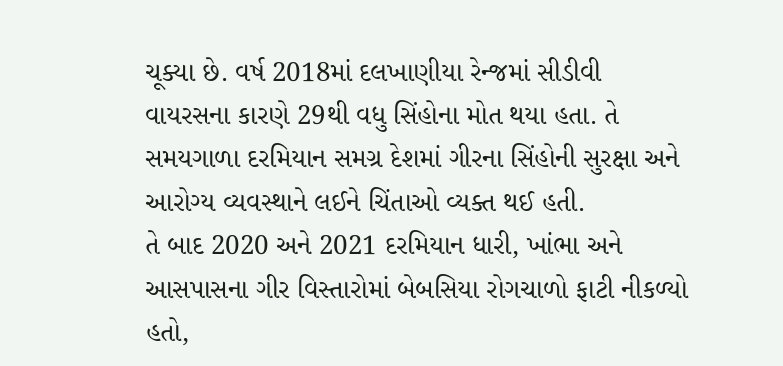ચૂક્યા છે. વર્ષ 2018માં દલખાણીયા રેન્જમાં સીડીવી વાયરસના કારણે 29થી વધુ સિંહોના મોત થયા હતા. તે સમયગાળા દરમિયાન સમગ્ર દેશમાં ગીરના સિંહોની સુરક્ષા અને આરોગ્ય વ્યવસ્થાને લઈને ચિંતાઓ વ્યક્ત થઈ હતી.
તે બાદ 2020 અને 2021 દરમિયાન ધારી, ખાંભા અને આસપાસના ગીર વિસ્તારોમાં બેબસિયા રોગચાળો ફાટી નીકળ્યો હતો,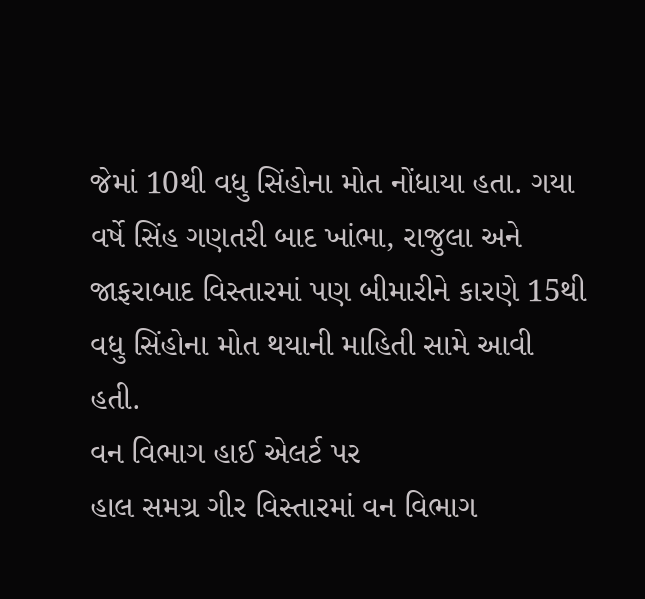જેમાં 10થી વધુ સિંહોના મોત નોંધાયા હતા. ગયા વર્ષે સિંહ ગણતરી બાદ ખાંભા, રાજુલા અને જાફરાબાદ વિસ્તારમાં પણ બીમારીને કારણે 15થી વધુ સિંહોના મોત થયાની માહિતી સામે આવી હતી.
વન વિભાગ હાઈ એલર્ટ પર
હાલ સમગ્ર ગીર વિસ્તારમાં વન વિભાગ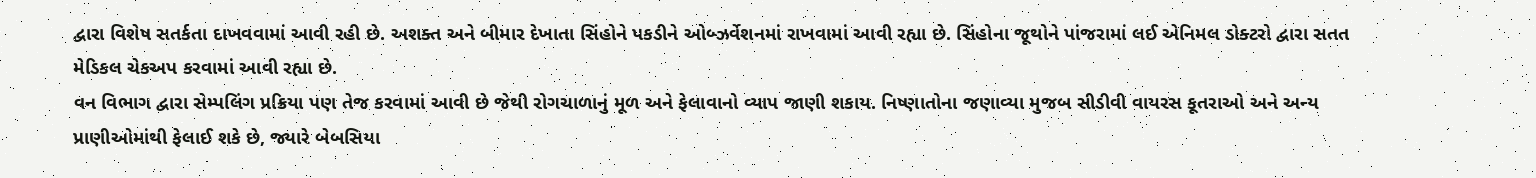દ્વારા વિશેષ સતર્કતા દાખવવામાં આવી રહી છે. અશક્ત અને બીમાર દેખાતા સિંહોને પકડીને ઓબ્ઝર્વેશનમાં રાખવામાં આવી રહ્યા છે. સિંહોના જૂથોને પાંજરામાં લઈ એનિમલ ડોક્ટરો દ્વારા સતત મેડિકલ ચેકઅપ કરવામાં આવી રહ્યા છે.
વન વિભાગ દ્વારા સેમ્પલિંગ પ્રક્રિયા પણ તેજ કરવામાં આવી છે જેથી રોગચાળાનું મૂળ અને ફેલાવાનો વ્યાપ જાણી શકાય. નિષ્ણાતોના જણાવ્યા મુજબ સીડીવી વાયરસ કૂતરાઓ અને અન્ય પ્રાણીઓમાંથી ફેલાઈ શકે છે, જ્યારે બેબસિયા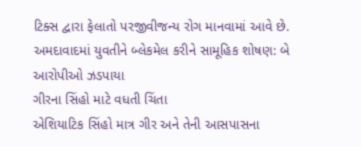ટિક્સ દ્વારા ફેલાતો પરજીવીજન્ય રોગ માનવામાં આવે છે.
અમદાવાદમાં યુવતીને બ્લેકમેલ કરીને સામૂહિક શોષણ: બે આરોપીઓ ઝડપાયા
ગીરના સિંહો માટે વધતી ચિંતા
એશિયાટિક સિંહો માત્ર ગીર અને તેની આસપાસના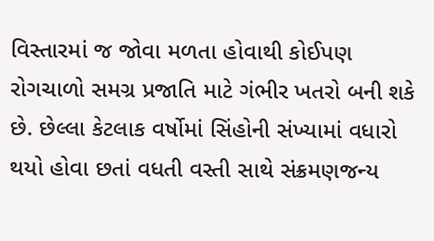વિસ્તારમાં જ જોવા મળતા હોવાથી કોઈપણ રોગચાળો સમગ્ર પ્રજાતિ માટે ગંભીર ખતરો બની શકે છે. છેલ્લા કેટલાક વર્ષોમાં સિંહોની સંખ્યામાં વધારો થયો હોવા છતાં વધતી વસ્તી સાથે સંક્રમણજન્ય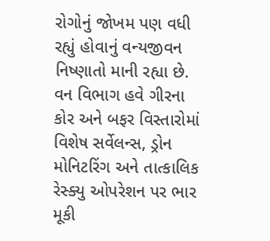રોગોનું જોખમ પણ વધી રહ્યું હોવાનું વન્યજીવન નિષ્ણાતો માની રહ્યા છે.
વન વિભાગ હવે ગીરના કોર અને બફર વિસ્તારોમાં વિશેષ સર્વેલન્સ, ડ્રોન મોનિટરિંગ અને તાત્કાલિક રેસ્ક્યુ ઓપરેશન પર ભાર મૂકી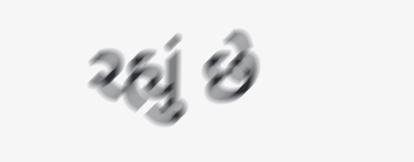રહ્યું છે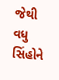જેથી વધુ સિંહોને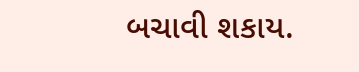બચાવી શકાય.